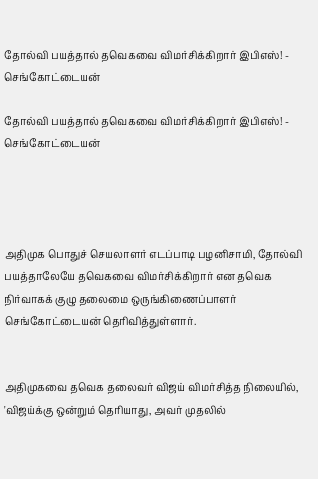தோல்வி பயத்தால் தவெகவை விமர்சிக்கிறார் இபிஎஸ்! - செங்கோட்டையன்

தோல்வி பயத்தால் தவெகவை விமர்சிக்கிறார் இபிஎஸ்! - செங்கோட்டையன்




அதிமுக பொதுச் செயலாளர் எடப்பாடி பழனிசாமி, தோல்வி பயத்தாலேயே தவெகவை விமர்சிக்கிறார் என தவெக நிர்வாகக் குழு தலைமை ஒருங்கிணைப்பாளர் செங்கோட்டையன் தெரிவித்துள்ளார்.


அதிமுகவை தவெக தலைவர் விஜய் விமர்சித்த நிலையில், 'விஜய்க்கு ஒன்றும் தெரியாது, அவர் முதலில்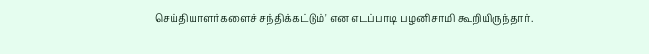செய்தியாளர்களைச் சந்திக்கட்டும்' என எடப்பாடி பழனிசாமி கூறியிருந்தார்.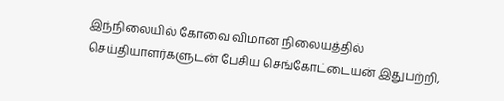இந்நிலையில் கோவை விமான நிலையத்தில் செய்தியாளர்களுடன் பேசிய செங்கோட்டையன் இதுபற்றி,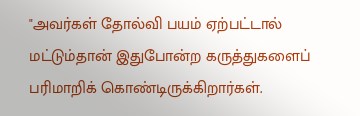"அவர்கள் தோல்வி பயம் ஏற்பட்டால் மட்டும்தான் இதுபோன்ற கருத்துகளைப் பரிமாறிக் கொண்டிருக்கிறார்கள்.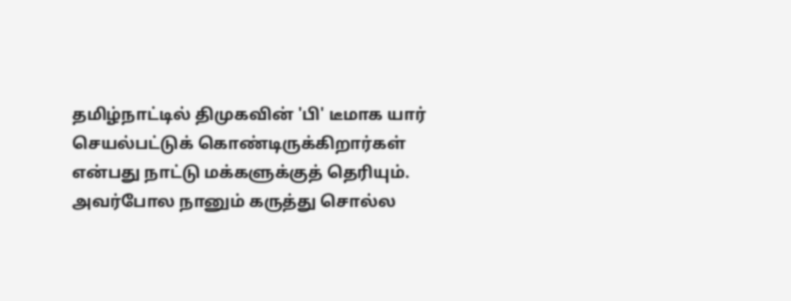தமிழ்நாட்டில் திமுகவின் 'பி' டீமாக யார் செயல்பட்டுக் கொண்டிருக்கிறார்கள் என்பது நாட்டு மக்களுக்குத் தெரியும். அவர்போல நானும் கருத்து சொல்ல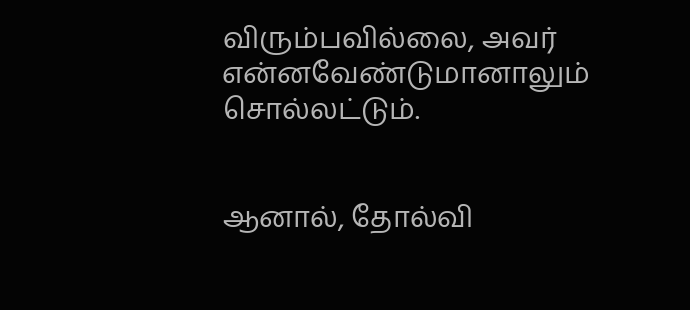விரும்பவில்லை, அவர் என்னவேண்டுமானாலும் சொல்லட்டும்.


ஆனால், தோல்வி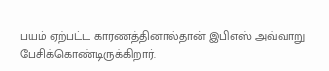பயம் ஏற்பட்ட காரணத்தினால்தான் இபிஎஸ் அவ்வாறு பேசிக்கொண்டிருக்கிறார்.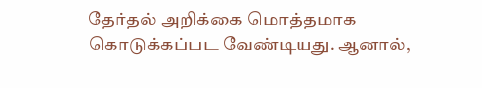தேர்தல் அறிக்கை மொத்தமாக கொடுக்கப்பட வேண்டியது. ஆனால்,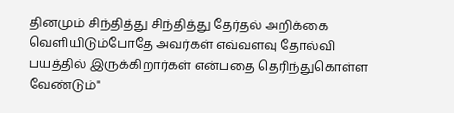தினமும் சிந்தித்து சிந்தித்து தேர்தல் அறிக்கை வெளியிடும்போதே அவர்கள் எவ்வளவு தோல்வி பயத்தில் இருக்கிறார்கள் என்பதை தெரிந்துகொள்ள வேண்டும்"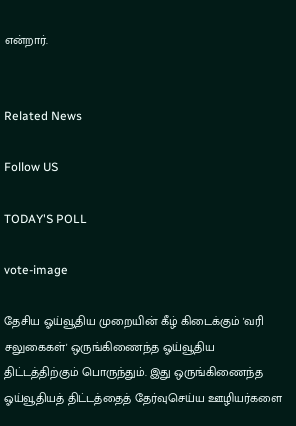என்றார்.


Related News

Follow US

TODAY'S POLL

vote-image

தேசிய ஓய்வூதிய முறையின் கீழ் கிடைக்கும் 'வரி சலுகைகள்' ஒருங்கிணைந்த ஓய்வூதிய திட்டத்திற்கும் பொருந்தும். இது ஒருங்கிணைந்த ஓய்வூதியத் திட்டத்தைத் தேர்வுசெய்ய ஊழியர்களை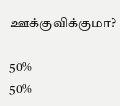ஊக்குவிக்குமா?

50%
50%